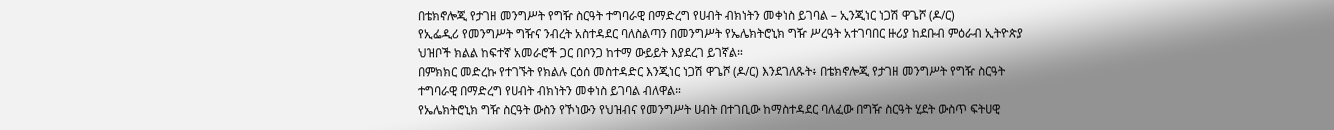በቴክኖሎጂ የታገዘ መንግሥት የግዥ ስርዓት ተግባራዊ በማድረግ የሀብት ብክነትን መቀነስ ይገባል – ኢንጂነር ነጋሽ ዋጌሾ (ዶ/ር)
የኢፌዲሪ የመንግሥት ግዥና ንብረት አስተዳደር ባለስልጣን በመንግሥት የኤሌክትሮኒክ ግዥ ሥረዓት አተገባበር ዙሪያ ከደቡብ ምዕራብ ኢትዮጵያ ህዝቦች ክልል ከፍተኛ አመራሮች ጋር በቦንጋ ከተማ ውይይት እያደረገ ይገኛል።
በምክክር መድረኩ የተገኙት የክልሉ ርዕሰ መስተዳድር እንጂነር ነጋሽ ዋጌሾ (ዶ/ር) እንደገለጹት፥ በቴክኖሎጂ የታገዘ መንግሥት የግዥ ስርዓት ተግባራዊ በማድረግ የሀብት ብክነትን መቀነስ ይገባል ብለዋል።
የኤሌክትሮኒክ ግዥ ስርዓት ውስን የኾነውን የህዝብና የመንግሥት ሀብት በተገቢው ከማስተዳደር ባለፈው በግዥ ስርዓት ሂደት ውስጥ ፍትሀዊ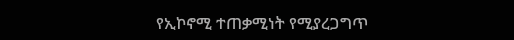የኢኮኖሚ ተጠቃሚነት የሚያረጋግጥ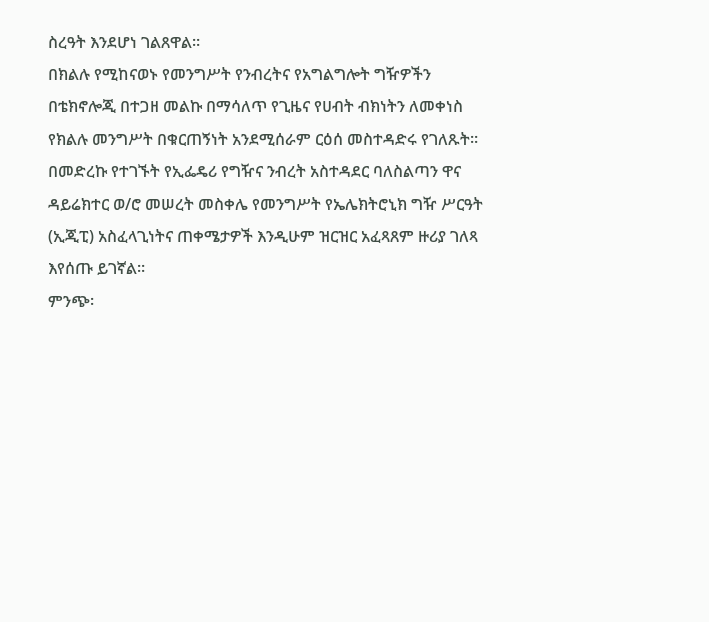ስረዓት እንደሆነ ገልጸዋል።
በክልሉ የሚከናወኑ የመንግሥት የንብረትና የአግልግሎት ግዥዎችን በቴክኖሎጂ በተጋዘ መልኩ በማሳለጥ የጊዜና የሀብት ብክነትን ለመቀነስ የክልሉ መንግሥት በቁርጠኝነት አንደሚሰራም ርዕሰ መስተዳድሩ የገለጹት።
በመድረኩ የተገኙት የኢፌዴሪ የግዥና ንብረት አስተዳደር ባለስልጣን ዋና ዳይሬክተር ወ/ሮ መሠረት መስቀሌ የመንግሥት የኤሌክትሮኒክ ግዥ ሥርዓት (ኢጂፒ) አስፈላጊነትና ጠቀሜታዎች እንዲሁም ዝርዝር አፈጻጸም ዙሪያ ገለጻ እየሰጡ ይገኛል።
ምንጭ፡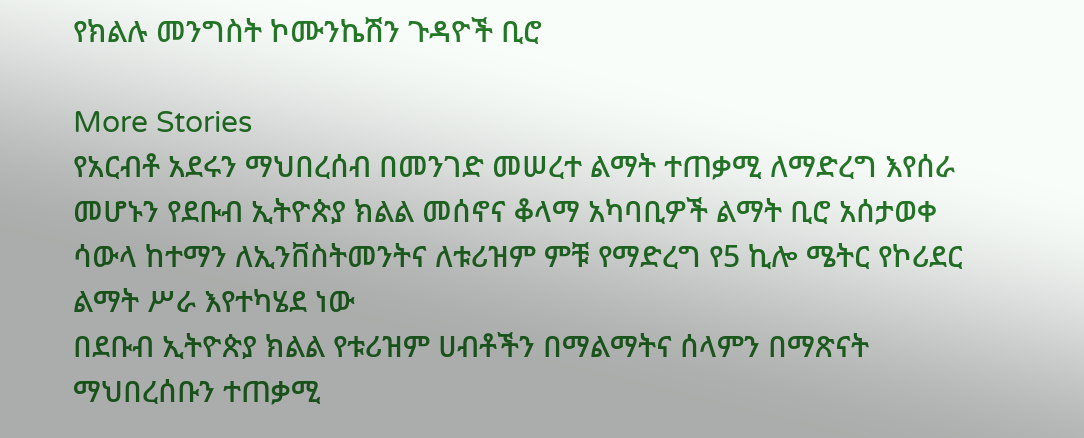የክልሉ መንግስት ኮሙንኬሽን ጉዳዮች ቢሮ

More Stories
የአርብቶ አደሩን ማህበረሰብ በመንገድ መሠረተ ልማት ተጠቃሚ ለማድረግ እየሰራ መሆኑን የደቡብ ኢትዮጵያ ክልል መሰኖና ቆላማ አካባቢዎች ልማት ቢሮ አሰታወቀ
ሳውላ ከተማን ለኢንቨስትመንትና ለቱሪዝም ምቹ የማድረግ የ5 ኪሎ ሜትር የኮሪደር ልማት ሥራ እየተካሄደ ነው
በደቡብ ኢትዮጵያ ክልል የቱሪዝም ሀብቶችን በማልማትና ሰላምን በማጽናት ማህበረሰቡን ተጠቃሚ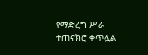የማድረግ ሥራ ተጠናክሮ ቀጥሏል